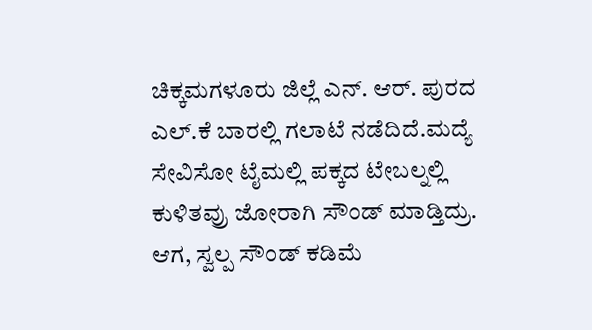ಚಿಕ್ಕಮಗಳೂರು ಜಿಲ್ಲೆ ಎನ್. ಆರ್. ಪುರದ ಎಲ್.ಕೆ ಬಾರಲ್ಲಿ ಗಲಾಟೆ ನಡೆದಿದೆ.ಮದ್ಯೆ ಸೇವಿಸೋ ಟೈಮಲ್ಲಿ ಪಕ್ಕದ ಟೇಬಲ್ನಲ್ಲಿ ಕುಳಿತವ್ರು ಜೋರಾಗಿ ಸೌಂಡ್ ಮಾಡ್ತಿದ್ರು. ಆಗ, ಸ್ವಲ್ಪ ಸೌಂಡ್ ಕಡಿಮೆ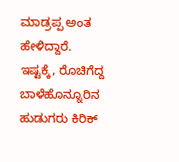ಮಾಡ್ರಪ್ಪ ಅಂತ ಹೇಳಿದ್ದಾರೆ.
ಇಷ್ಟಕ್ಕೆ, ರೊಚಿಗೆದ್ದ ಬಾಳೆಹೊನ್ನೂರಿನ ಹುಡುಗರು ಕಿರಿಕ್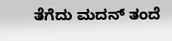ತೆಗೆದು ಮದನ್ ತಂದೆ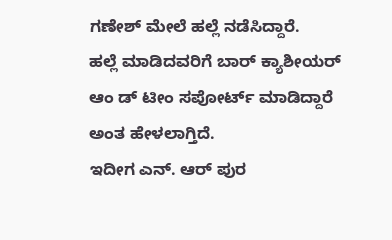ಗಣೇಶ್ ಮೇಲೆ ಹಲ್ಲೆ ನಡೆಸಿದ್ದಾರೆ.
ಹಲ್ಲೆ ಮಾಡಿದವರಿಗೆ ಬಾರ್ ಕ್ಯಾಶೀಯರ್ ಆಂ ಡ್ ಟೀಂ ಸಪೋರ್ಟ್ ಮಾಡಿದ್ದಾರೆ ಅಂತ ಹೇಳಲಾಗ್ತಿದೆ.
ಇದೀಗ ಎನ್. ಆರ್ ಪುರ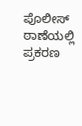ಪೊಲೀಸ್ ಠಾಣೆಯಲ್ಲಿ ಪ್ರಕರಣ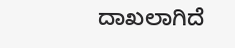ದಾಖಲಾಗಿದೆ